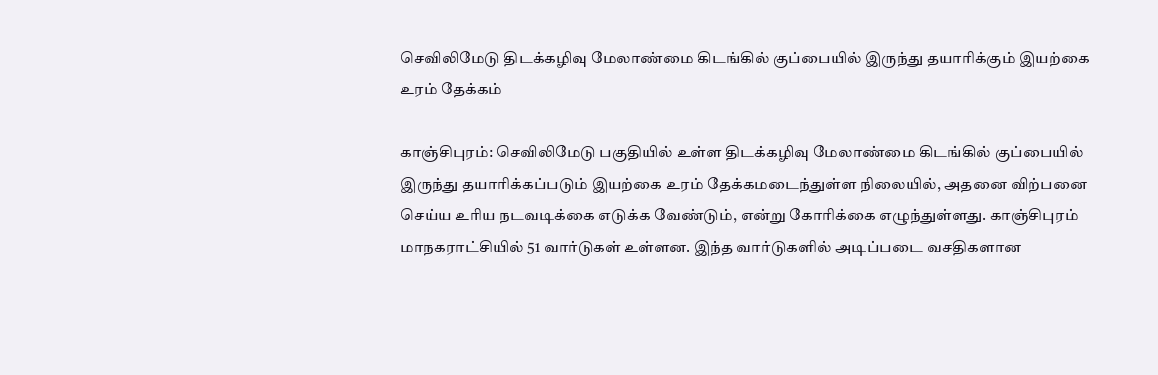செவிலிமேடு திடக்கழிவு மேலாண்மை கிடங்கில் குப்பையில் இருந்து தயாரிக்கும் இயற்கை உரம் தேக்கம்

காஞ்சிபுரம்: செவிலிமேடு பகுதியில் உள்ள திடக்கழிவு மேலாண்மை கிடங்கில் குப்பையில் இருந்து தயாரிக்கப்படும் இயற்கை உரம் தேக்கமடைந்துள்ள நிலையில், அதனை விற்பனை செய்ய உரிய நடவடிக்கை எடுக்க வேண்டும், என்று கோரிக்கை எழுந்துள்ளது. காஞ்சிபுரம் மாநகராட்சியில் 51 வார்டுகள் உள்ளன. இந்த வார்டுகளில் அடிப்படை வசதிகளான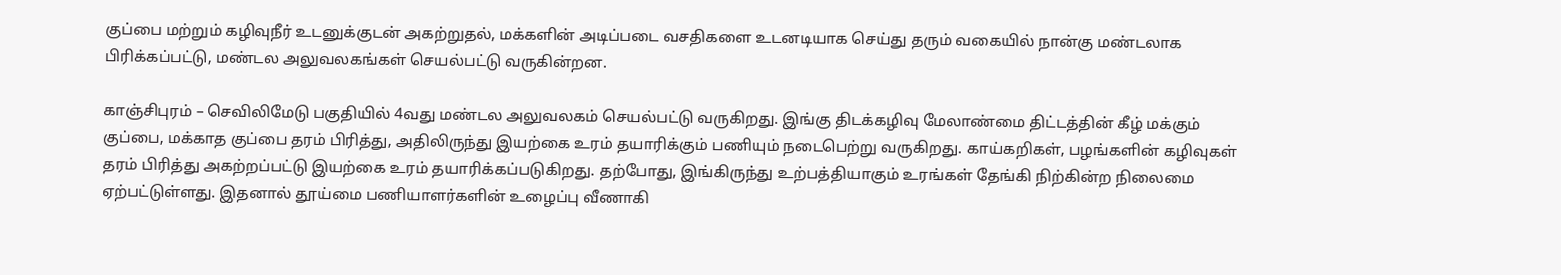குப்பை மற்றும் கழிவுநீர் உடனுக்குடன் அகற்றுதல், மக்களின் அடிப்படை வசதிகளை உடனடியாக செய்து தரும் வகையில் நான்கு மண்டலாக பிரிக்கப்பட்டு, மண்டல அலுவலகங்கள் செயல்பட்டு வருகின்றன.

காஞ்சிபுரம் – செவிலிமேடு பகுதியில் 4வது மண்டல அலுவலகம் செயல்பட்டு வருகிறது. இங்கு திடக்கழிவு மேலாண்மை திட்டத்தின் கீழ் மக்கும் குப்பை, மக்காத குப்பை தரம் பிரித்து, அதிலிருந்து இயற்கை உரம் தயாரிக்கும் பணியும் நடைபெற்று வருகிறது. காய்கறிகள், பழங்களின் கழிவுகள் தரம் பிரித்து அகற்றப்பட்டு இயற்கை உரம் தயாரிக்கப்படுகிறது. தற்போது, இங்கிருந்து உற்பத்தியாகும் உரங்கள் தேங்கி நிற்கின்ற நிலைமை ஏற்பட்டுள்ளது. இதனால் தூய்மை பணியாளர்களின் உழைப்பு வீணாகி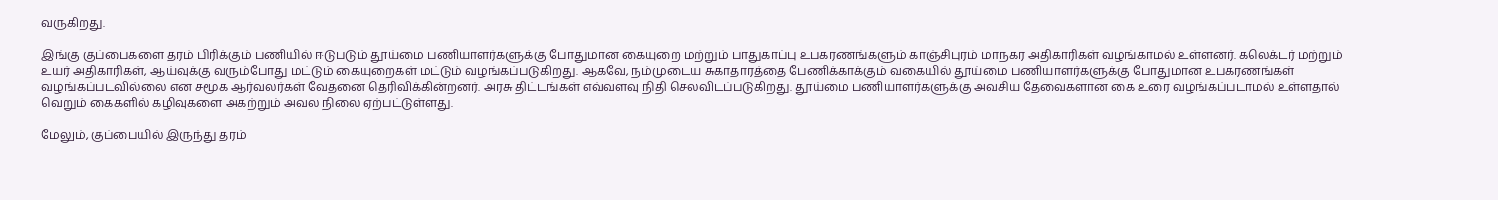வருகிறது.

இங்கு குப்பைகளை தரம் பிரிக்கும் பணியில் ஈடுபடும் தூய்மை பணியாளர்களுக்கு போதுமான கையுறை மற்றும் பாதுகாப்பு உபகரணங்களும் காஞ்சிபுரம் மாநகர அதிகாரிகள் வழங்காமல் உள்ளனர். கலெக்டர் மற்றும் உயர் அதிகாரிகள், ஆய்வுக்கு வரும்போது மட்டும் கையுறைகள் மட்டும் வழங்கப்படுகிறது. ஆகவே, நம்முடைய சுகாதாரத்தை பேணிக்காக்கும் வகையில் தூய்மை பணியாளர்களுக்கு போதுமான உபகரணங்கள் வழங்கப்படவில்லை என சமூக ஆர்வலர்கள் வேதனை தெரிவிக்கின்றனர். அரசு திட்டங்கள் எவ்வளவு நிதி செலவிடப்படுகிறது. தூய்மை பணியாளர்களுக்கு அவசிய தேவைகளான கை உரை வழங்கப்படாமல் உள்ளதால் வெறும் கைகளில் கழிவுகளை அகற்றும் அவல நிலை ஏற்பட்டுள்ளது.

மேலும், குப்பையில் இருந்து தரம்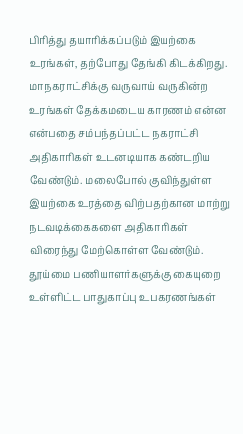பிரித்து தயாரிக்கப்படும் இயற்கை உரங்கள், தற்போது தேங்கி கிடக்கிறது. மாநகராட்சிக்கு வருவாய் வருகின்ற உரங்கள் தேக்கமடைய காரணம் என்ன என்பதை சம்பந்தப்பட்ட நகராட்சி அதிகாரிகள் உடனடியாக கண்டறிய வேண்டும். மலைபோல் குவிந்துள்ள இயற்கை உரத்தை விற்பதற்கான மாற்று நடவடிக்கைகளை அதிகாரிகள் விரைந்து மேற்கொள்ள வேண்டும். தூய்மை பணியாளர்களுக்கு கையுறை உள்ளிட்ட பாதுகாப்பு உபகரணங்கள்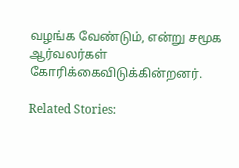வழங்க வேண்டும், என்று சமூக ஆர்வலர்கள் கோரிக்கைவிடுக்கின்றனர்.

Related Stories: